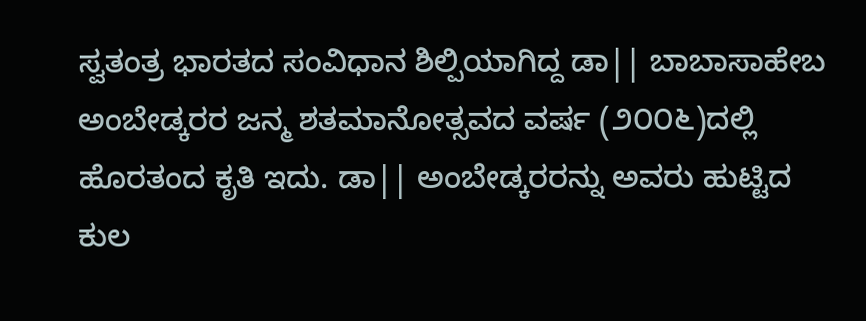ಸ್ವತಂತ್ರ ಭಾರತದ ಸಂವಿಧಾನ ಶಿಲ್ಪಿಯಾಗಿದ್ದ ಡಾ|| ಬಾಬಾಸಾಹೇಬ ಅಂಬೇಡ್ಕರರ ಜನ್ಮ ಶತಮಾನೋತ್ಸವದ ವರ್ಷ (೨೦೦೬)ದಲ್ಲಿ ಹೊರತಂದ ಕೃತಿ ಇದು. ಡಾ|| ಅಂಬೇಡ್ಕರರನ್ನು ಅವರು ಹುಟ್ಟಿದ ಕುಲ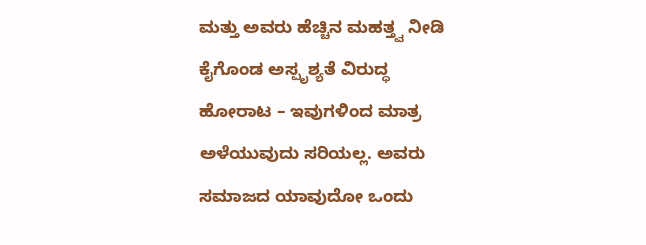ಮತ್ತು ಅವರು ಹೆಚ್ಚಿನ ಮಹತ್ತ್ವ ನೀಡಿ ಕೈಗೊಂಡ ಅಸ್ಪೃಶ್ಯತೆ ವಿರುದ್ಧ ಹೋರಾಟ – ಇವುಗಳಿಂದ ಮಾತ್ರ ಅಳೆಯುವುದು ಸರಿಯಲ್ಲ. ಅವರು ಸಮಾಜದ ಯಾವುದೋ ಒಂದು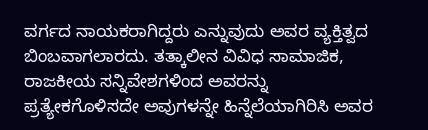ವರ್ಗದ ನಾಯಕರಾಗಿದ್ದರು ಎನ್ನುವುದು ಅವರ ವ್ಯಕ್ತಿತ್ವದ ಬಿಂಬವಾಗಲಾರದು. ತತ್ಕಾಲೀನ ವಿವಿಧ ಸಾಮಾಜಿಕ, ರಾಜಕೀಯ ಸನ್ನಿವೇಶಗಳಿಂದ ಅವರನ್ನು ಪ್ರತ್ಯೇಕಗೊಳಿಸದೇ ಅವುಗಳನ್ನೇ ಹಿನ್ನೆಲೆಯಾಗಿರಿಸಿ ಅವರ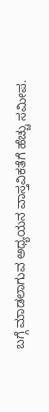ಬಗ್ಗೆ ಮಾಡಲಾಗುವ ಅಧ್ಯಯನ ವಾಸ್ತವಿಕತೆಗೆ ಹೆಚ್ಚು ಸಮೀಪ.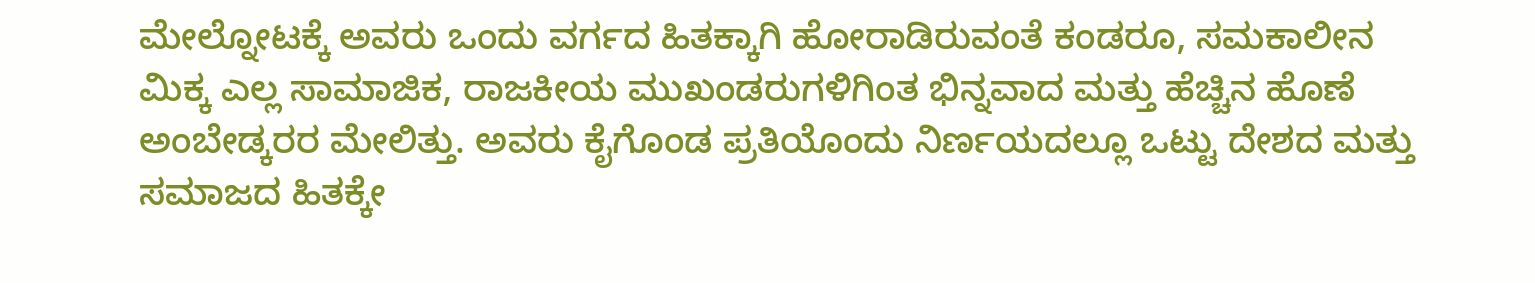ಮೇಲ್ನೋಟಕ್ಕೆ ಅವರು ಒಂದು ವರ್ಗದ ಹಿತಕ್ಕಾಗಿ ಹೋರಾಡಿರುವಂತೆ ಕಂಡರೂ, ಸಮಕಾಲೀನ ಮಿಕ್ಕ ಎಲ್ಲ ಸಾಮಾಜಿಕ, ರಾಜಕೀಯ ಮುಖಂಡರುಗಳಿಗಿಂತ ಭಿನ್ನವಾದ ಮತ್ತು ಹೆಚ್ಚಿನ ಹೊಣೆ ಅಂಬೇಡ್ಕರರ ಮೇಲಿತ್ತು. ಅವರು ಕೈಗೊಂಡ ಪ್ರತಿಯೊಂದು ನಿರ್ಣಯದಲ್ಲೂ ಒಟ್ಟು ದೇಶದ ಮತ್ತು ಸಮಾಜದ ಹಿತಕ್ಕೇ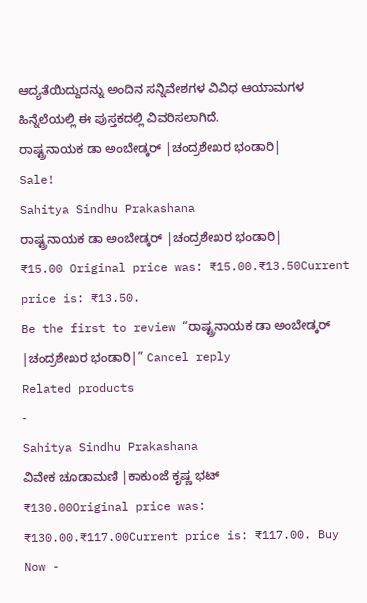ಆದ್ಯತೆಯಿದ್ದುದನ್ನು ಅಂದಿನ ಸನ್ನಿವೇಶಗಳ ವಿವಿಧ ಆಯಾಮಗಳ ಹಿನ್ನೆಲೆಯಲ್ಲಿ ಈ ಪುಸ್ತಕದಲ್ಲಿ ವಿವರಿಸಲಾಗಿದೆ.
ರಾಷ್ಟ್ರನಾಯಕ ಡಾ ಅಂಬೇಡ್ಕರ್ |ಚಂದ್ರಶೇಖರ ಭಂಡಾರಿ|
Sale!
Sahitya Sindhu Prakashana
ರಾಷ್ಟ್ರನಾಯಕ ಡಾ ಅಂಬೇಡ್ಕರ್ |ಚಂದ್ರಶೇಖರ ಭಂಡಾರಿ|
₹15.00 Original price was: ₹15.00.₹13.50Current price is: ₹13.50.
Be the first to review “ರಾಷ್ಟ್ರನಾಯಕ ಡಾ ಅಂಬೇಡ್ಕರ್ |ಚಂದ್ರಶೇಖರ ಭಂಡಾರಿ|” Cancel reply
Related products
-
Sahitya Sindhu Prakashana
ವಿವೇಕ ಚೂಡಾಮಣಿ |ಕಾಕುಂಜೆ ಕೃಷ್ಣ ಭಟ್
₹130.00Original price was: ₹130.00.₹117.00Current price is: ₹117.00. Buy Now -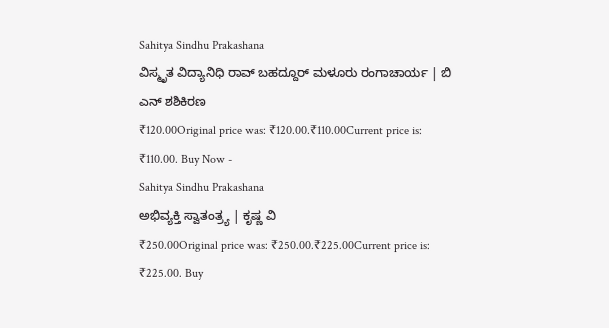Sahitya Sindhu Prakashana
ವಿಸ್ಮೃತ ವಿದ್ಯಾನಿಧಿ ರಾವ್ ಬಹದ್ದೂರ್ ಮಳೂರು ರಂಗಾಚಾರ್ಯ | ಬಿ ಎನ್ ಶಶಿಕಿರಣ
₹120.00Original price was: ₹120.00.₹110.00Current price is: ₹110.00. Buy Now -
Sahitya Sindhu Prakashana
ಅಭಿವ್ಯಕ್ತಿ ಸ್ವಾತಂತ್ರ್ಯ | ಕೃಷ್ಣ ವಿ
₹250.00Original price was: ₹250.00.₹225.00Current price is: ₹225.00. Buy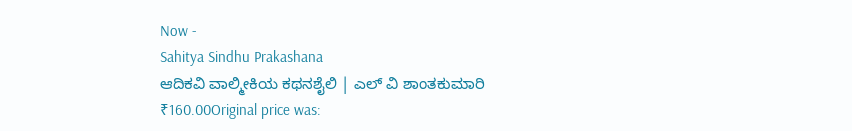Now -
Sahitya Sindhu Prakashana
ಆದಿಕವಿ ವಾಲ್ಮೀಕಿಯ ಕಥನಶೈಲಿ | ಎಲ್ ವಿ ಶಾಂತಕುಮಾರಿ
₹160.00Original price was: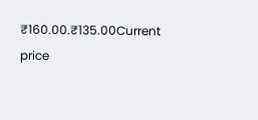₹160.00.₹135.00Current price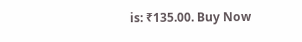is: ₹135.00. Buy Now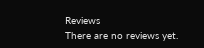Reviews
There are no reviews yet.